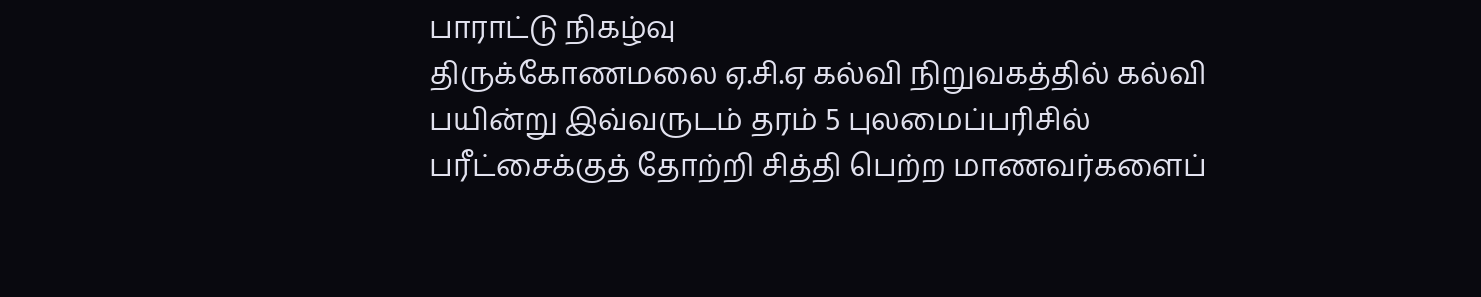பாராட்டு நிகழ்வு
திருக்கோணமலை ஏ.சி.ஏ கல்வி நிறுவகத்தில் கல்வி பயின்று இவ்வருடம் தரம் 5 புலமைப்பரிசில் பரீட்சைக்குத் தோற்றி சித்தி பெற்ற மாணவர்களைப்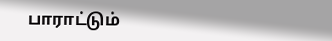பாராட்டும்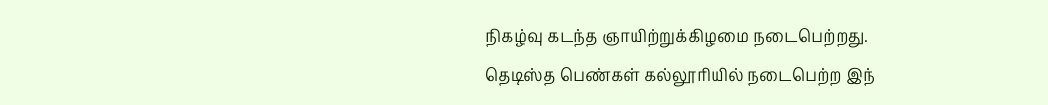நிகழ்வு கடந்த ஞாயிற்றுக்கிழமை நடைபெற்றது.
தெடிஸ்த பெண்கள் கல்லூரியில் நடைபெற்ற இந்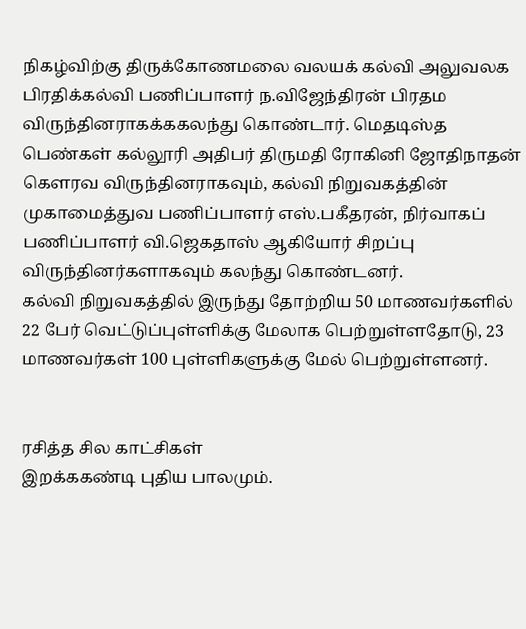நிகழ்விற்கு திருக்கோணமலை வலயக் கல்வி அலுவலக பிரதிக்கல்வி பணிப்பாளர் ந.விஜேந்திரன் பிரதம விருந்தினராகக்ககலந்து கொண்டார். மெதடிஸ்த பெண்கள் கல்லூரி அதிபர் திருமதி ரோகினி ஜோதிநாதன் கௌரவ விருந்தினராகவும், கல்வி நிறுவகத்தின் முகாமைத்துவ பணிப்பாளர் எஸ்.பகீதரன், நிர்வாகப் பணிப்பாளர் வி.ஜெகதாஸ் ஆகியோர் சிறப்பு விருந்தினர்களாகவும் கலந்து கொண்டனர்.
கல்வி நிறுவகத்தில் இருந்து தோற்றிய 50 மாணவர்களில் 22 பேர் வெட்டுப்புள்ளிக்கு மேலாக பெற்றுள்ளதோடு, 23 மாணவர்கள் 100 புள்ளிகளுக்கு மேல் பெற்றுள்ளனர்.


ரசித்த சில காட்சிகள்
இறக்ககண்டி புதிய பாலமும்.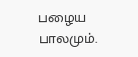பழைய பாலமும்.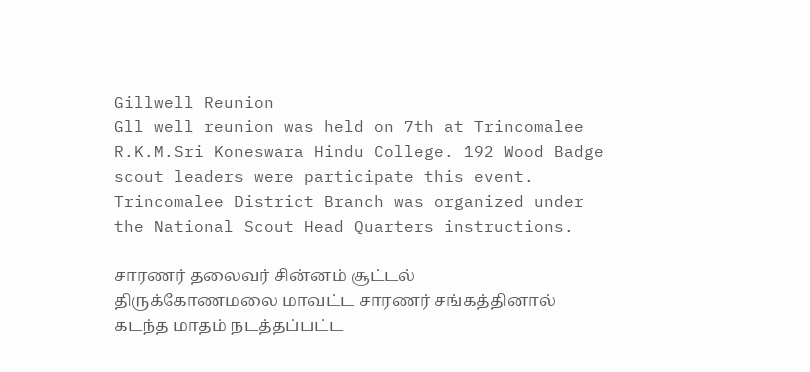Gillwell Reunion
Gll well reunion was held on 7th at Trincomalee R.K.M.Sri Koneswara Hindu College. 192 Wood Badge scout leaders were participate this event. Trincomalee District Branch was organized under the National Scout Head Quarters instructions.

சாரணர் தலைவர் சின்னம் சூட்டல்
திருக்கோணமலை மாவட்ட சாரணர் சங்கத்தினால் கடந்த மாதம் நடத்தப்பட்ட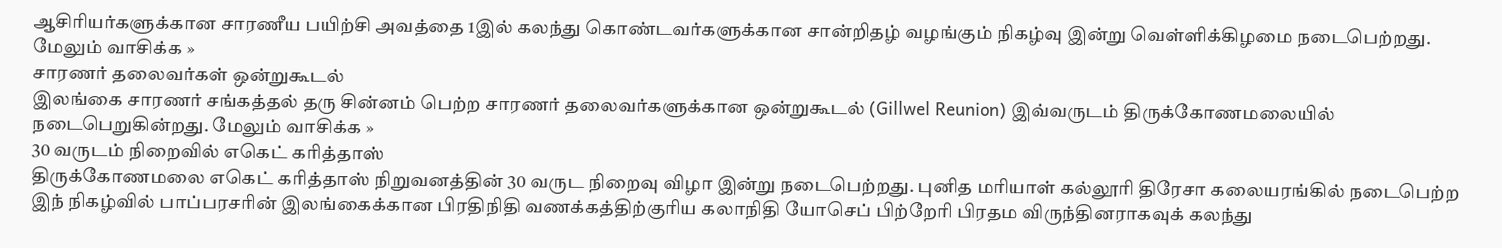ஆசிரியர்களுக்கான சாரணீய பயிற்சி அவத்தை 1இல் கலந்து கொண்டவர்களுக்கான சான்றிதழ் வழங்கும் நிகழ்வு இன்று வெள்ளிக்கிழமை நடைபெற்றது. மேலும் வாசிக்க »
சாரணர் தலைவர்கள் ஒன்றுகூடல்
இலங்கை சாரணர் சங்கத்தல் தரு சின்னம் பெற்ற சாரணர் தலைவர்களுக்கான ஒன்றுகூடல் (Gillwel Reunion) இவ்வருடம் திருக்கோணமலையில் நடைபெறுகின்றது. மேலும் வாசிக்க »
30 வருடம் நிறைவில் எகெட் கரித்தாஸ்
திருக்கோணமலை எகெட் கரித்தாஸ் நிறுவனத்தின் 30 வருட நிறைவு விழா இன்று நடைபெற்றது. புனித மரியாள் கல்லூரி திரேசா கலையரங்கில் நடைபெற்ற இந் நிகழ்வில் பாப்பரசரின் இலங்கைக்கான பிரதிநிதி வணக்கத்திற்குரிய கலாநிதி யோசெப் பிற்றேரி பிரதம விருந்தினராகவுக் கலந்து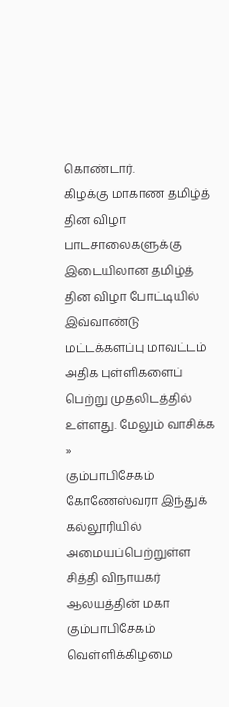கொண்டார்.
கிழக்கு மாகாண தமிழ்த் தின விழா
பாடசாலைகளுக்கு இடையிலான தமிழ்த் தின விழா போட்டியில் இவ்வாண்டு மட்டக்களப்பு மாவட்டம் அதிக புள்ளிகளைப் பெற்று முதலிடத்தில் உள்ளது. மேலும் வாசிக்க »
கும்பாபிசேகம்
கோணேஸ்வரா இந்துக் கல்லூரியில் அமையப்பெற்றுள்ள சித்தி விநாயகர் ஆலயத்தின் மகா கும்பாபிசேகம் வெள்ளிக்கிழமை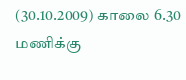(30.10.2009) காலை 6.30 மணிக்கு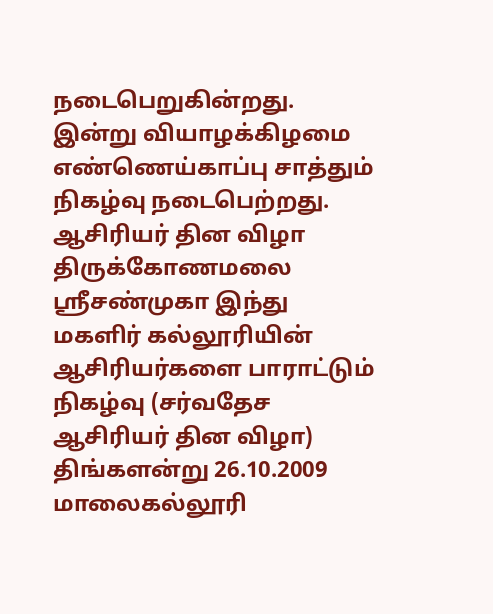நடைபெறுகின்றது. இன்று வியாழக்கிழமை எண்ணெய்காப்பு சாத்தும் நிகழ்வு நடைபெற்றது.
ஆசிரியர் தின விழா
திருக்கோணமலை ஸ்ரீசண்முகா இந்து மகளிர் கல்லூரியின் ஆசிரியர்களை பாராட்டும் நிகழ்வு (சர்வதேச ஆசிரியர் தின விழா) திங்களன்று 26.10.2009 மாலைகல்லூரி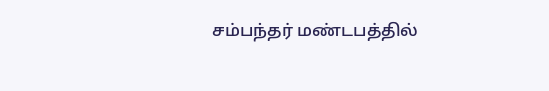சம்பந்தர் மண்டபத்தில்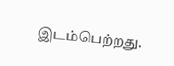இடம்பெற்றது.